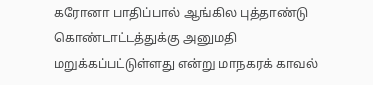கரோனா பாதிப்பால் ஆங்கில புத்தாண்டு கொண்டாட்டத்துக்கு அனுமதி மறுக்கப்பட்டுள்ளது என்று மாநகரக் காவல்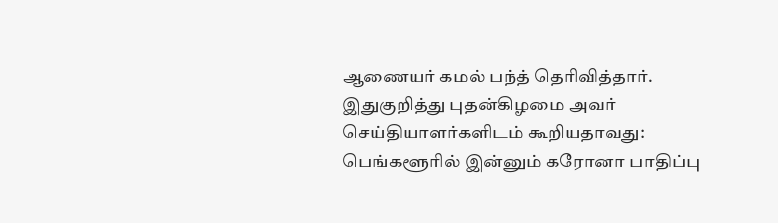ஆணையர் கமல் பந்த் தெரிவித்தார்.
இதுகுறித்து புதன்கிழமை அவர் செய்தியாளர்களிடம் கூறியதாவது: பெங்களூரில் இன்னும் கரோனா பாதிப்பு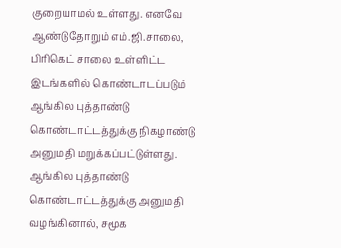குறையாமல் உள்ளது. எனவே ஆண்டுதோறும் எம்.ஜி.சாலை, பிரிகெட் சாலை உள்ளிட்ட இடங்களில் கொண்டாடப்படும் ஆங்கில புத்தாண்டு கொண்டாட்டத்துக்கு நிகழாண்டு அனுமதி மறுக்கப்பட்டுள்ளது.
ஆங்கில புத்தாண்டு கொண்டாட்டத்துக்கு அனுமதி வழங்கினால், சமூக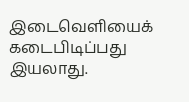இடைவெளியைக் கடைபிடிப்பது இயலாது.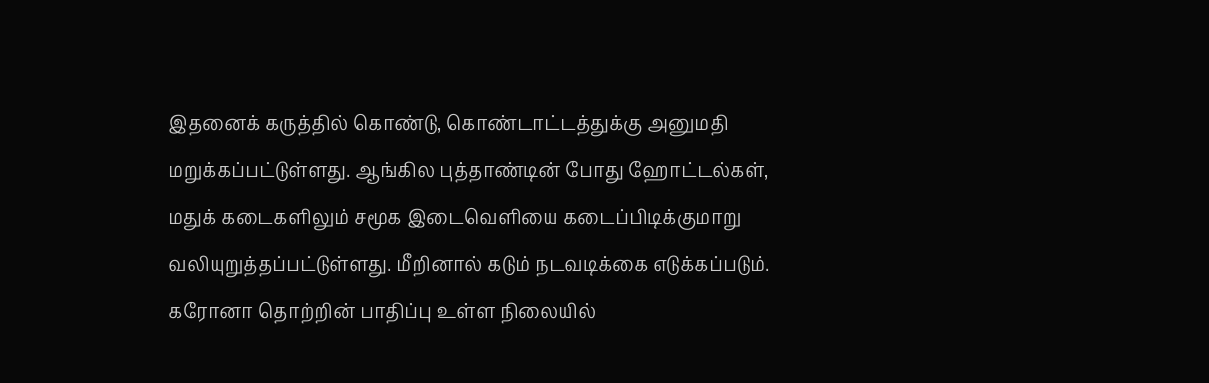இதனைக் கருத்தில் கொண்டு, கொண்டாட்டத்துக்கு அனுமதி மறுக்கப்பட்டுள்ளது. ஆங்கில புத்தாண்டின் போது ஹோட்டல்கள், மதுக் கடைகளிலும் சமூக இடைவெளியை கடைப்பிடிக்குமாறு வலியுறுத்தப்பட்டுள்ளது. மீறினால் கடும் நடவடிக்கை எடுக்கப்படும். கரோனா தொற்றின் பாதிப்பு உள்ள நிலையில்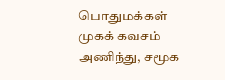பொதுமக்கள் முகக் கவசம் அணிந்து, சமூக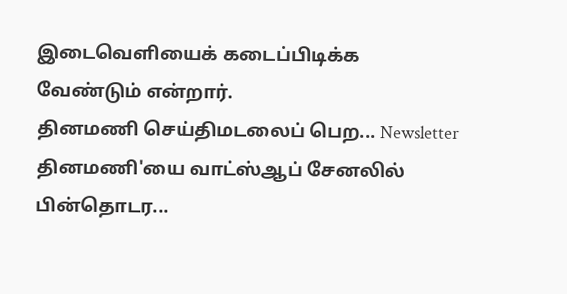இடைவெளியைக் கடைப்பிடிக்க வேண்டும் என்றார்.
தினமணி செய்திமடலைப் பெற... Newsletter
தினமணி'யை வாட்ஸ்ஆப் சேனலில் பின்தொடர...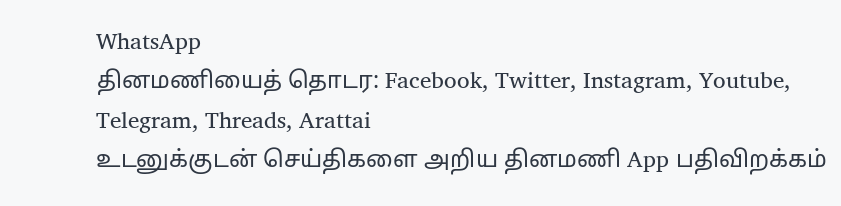WhatsApp
தினமணியைத் தொடர: Facebook, Twitter, Instagram, Youtube, Telegram, Threads, Arattai
உடனுக்குடன் செய்திகளை அறிய தினமணி App பதிவிறக்கம்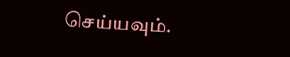செய்யவும்.